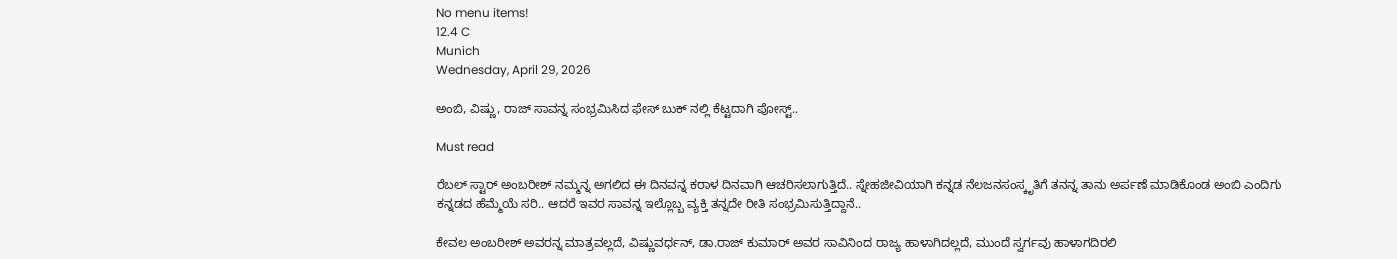No menu items!
12.4 C
Munich
Wednesday, April 29, 2026

ಅಂಬಿ, ವಿಷ್ಣು, ರಾಜ್ ಸಾವನ್ನ ಸಂಭ್ರಮಿಸಿದ ಫೇಸ್ ಬುಕ್ ನಲ್ಲಿ ಕೆಟ್ಟದಾಗಿ ಪೋಸ್ಟ್..

Must read

ರೆಬಲ್ ಸ್ಟಾರ್ ಅಂಬರೀಶ್ ನಮ್ಮನ್ನ ಅಗಲಿದ ಈ ದಿನವನ್ನ ಕರಾಳ ದಿನವಾಗಿ ಆಚರಿಸಲಾಗುತ್ತಿದೆ.. ಸ್ನೇಹಜೀವಿಯಾಗಿ ಕನ್ನಡ ನೆಲಜನಸಂಸ್ಕೃತಿಗೆ ತನನ್ನ ತಾನು ಅರ್ಪಣೆ ಮಾಡಿಕೊಂಡ ಅಂಬಿ ಎಂದಿಗು ಕನ್ನಡದ ಹೆಮ್ಮೆಯೆ ಸರಿ.. ಆದರೆ ಇವರ ಸಾವನ್ನ ಇಲ್ಲೊಬ್ಬ ವ್ಯಕ್ತಿ ತನ್ನದೇ ರೀತಿ ಸಂಭ್ರಮಿಸುತ್ತಿದ್ದಾನೆ..

ಕೇವಲ ಅಂಬರೀಶ್ ಅವರನ್ನ ಮಾತ್ರವಲ್ಲದೆ, ವಿಷ್ಣುವರ್ಧನ್, ಡಾ.ರಾಜ್ ಕುಮಾರ್ ಅವರ ಸಾವಿನಿಂದ ರಾಜ್ಯ ಹಾಳಾಗಿದಲ್ಲದೆ, ಮುಂದೆ ಸ್ವರ್ಗವು ಹಾಳಾಗದಿರಲಿ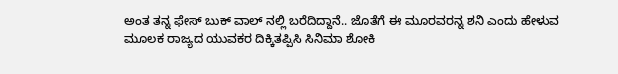ಅಂತ ತನ್ನ ಫೇಸ್ ಬುಕ್ ವಾಲ್ ನಲ್ಲಿ ಬರೆದಿದ್ದಾನೆ.. ಜೊತೆಗೆ ಈ ಮೂರವರನ್ನ ಶನಿ ಎಂದು ಹೇಳುವ ಮೂಲಕ ರಾಜ್ಯದ ಯುವಕರ ದಿಕ್ಕಿತಪ್ಪಿಸಿ ಸಿನಿಮಾ ಶೋಕಿ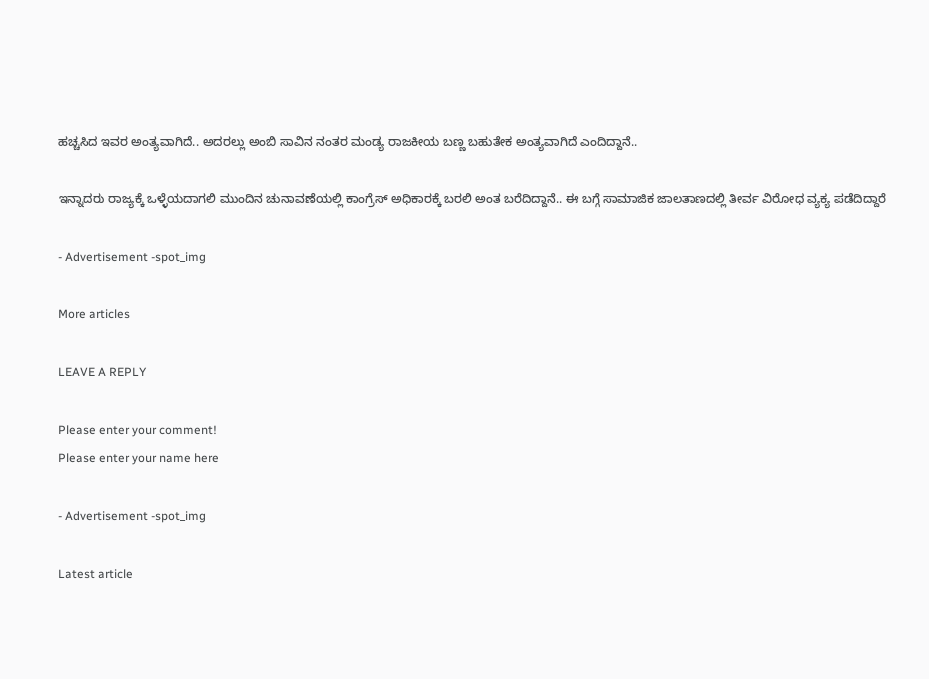ಹಚ್ಚಸಿದ ಇವರ ಅಂತ್ಯವಾಗಿದೆ.. ಅದರಲ್ಲು ಅಂಬಿ ಸಾವಿನ ನಂತರ ಮಂಡ್ಯ ರಾಜಕೀಯ ಬಣ್ಣ ಬಹುತೇಕ ಅಂತ್ಯವಾಗಿದೆ ಎಂದಿದ್ದಾನೆ..

ಇನ್ನಾದರು ರಾಜ್ಯಕ್ಕೆ ಒಳ್ಳೆಯದಾಗಲಿ ಮುಂದಿನ ಚುನಾವಣೆಯಲ್ಲಿ ಕಾಂಗ್ರೆಸ್ ಅಧಿಕಾರಕ್ಕೆ ಬರಲಿ ಅಂತ ಬರೆದಿದ್ದಾನೆ.. ಈ ಬಗ್ಗೆ ಸಾಮಾಜಿಕ ಜಾಲತಾಣದಲ್ಲಿ ತೀರ್ವ ವಿರೋಧ ವ್ಯಕ್ಯ ಪಡೆದಿದ್ದಾರೆ

- Advertisement -spot_img

More articles

LEAVE A REPLY

Please enter your comment!
Please enter your name here

- Advertisement -spot_img

Latest article